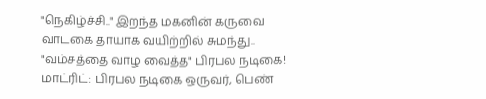"நெகிழ்ச்சி.." இறந்த மகனின் கருவை வாடகை தாயாக வயிற்றில் சுமந்து.. "வம்சத்தை வாழ வைத்த" பிரபல நடிகை!
மாட்ரிட்: பிரபல நடிகை ஒருவர், பெண்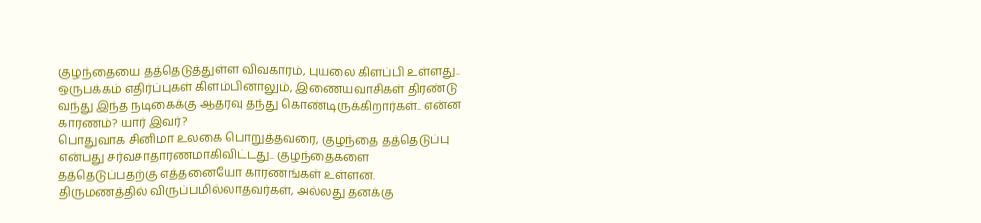குழந்தையை தத்தெடுத்துள்ள விவகாரம், புயலை கிளப்பி உள்ளது.. ஒருபக்கம் எதிர்ப்புகள் கிளம்பினாலும், இணையவாசிகள் திரண்டு வந்து இந்த நடிகைக்கு ஆதரவு தந்து கொண்டிருக்கிறார்கள்.. என்ன காரணம்? யார் இவர்?
பொதுவாக சினிமா உலகை பொறுத்தவரை, குழந்தை தத்தெடுப்பு என்பது சர்வசாதாரணமாகிவிட்டது.. குழந்தைகளை தத்தெடுப்பதற்கு எத்தனையோ காரணங்கள் உள்ளன.
திருமணத்தில் விருப்பமில்லாதவர்கள், அல்லது தனக்கு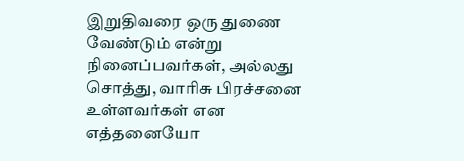இறுதிவரை ஒரு துணை வேண்டும் என்று நினைப்பவர்கள், அல்லது சொத்து, வாரிசு பிரச்சனை உள்ளவர்கள் என எத்தனையோ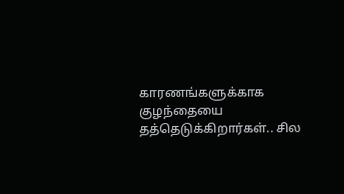காரணங்களுக்காக குழந்தையை தத்தெடுக்கிறார்கள்.. சில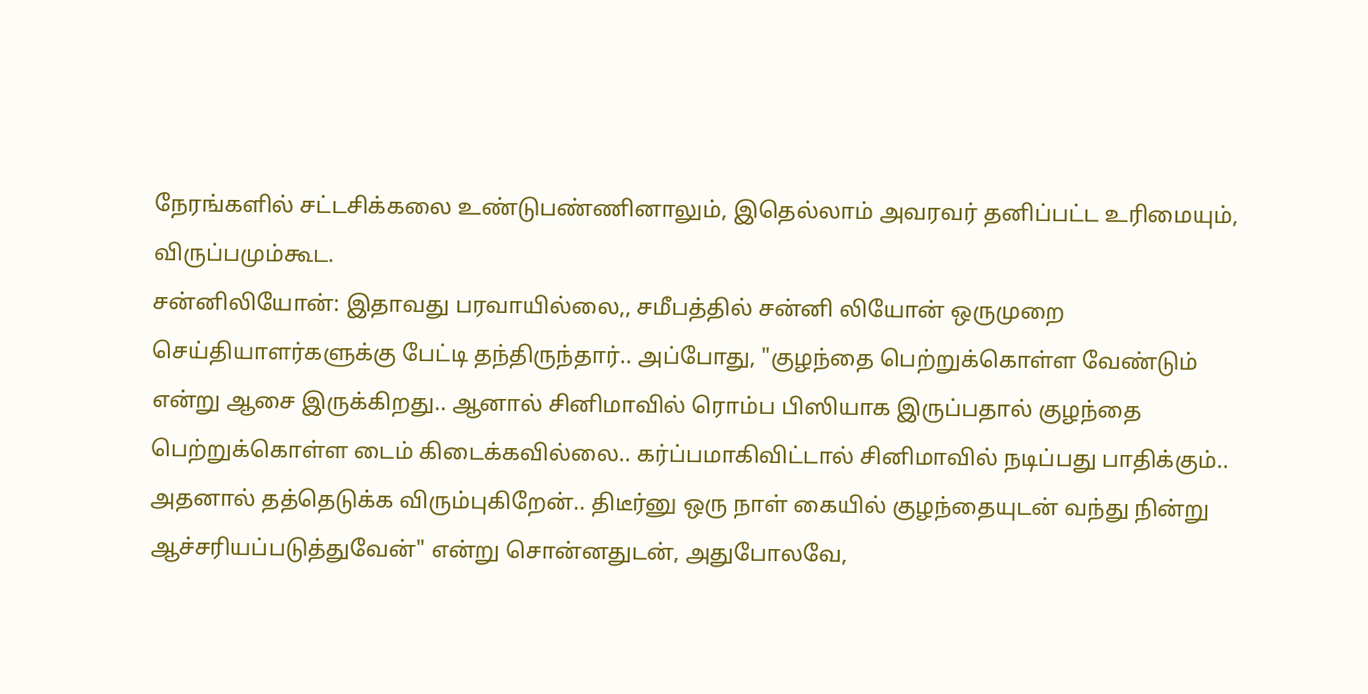நேரங்களில் சட்டசிக்கலை உண்டுபண்ணினாலும், இதெல்லாம் அவரவர் தனிப்பட்ட உரிமையும், விருப்பமும்கூட.
சன்னிலியோன்: இதாவது பரவாயில்லை,, சமீபத்தில் சன்னி லியோன் ஒருமுறை செய்தியாளர்களுக்கு பேட்டி தந்திருந்தார்.. அப்போது, "குழந்தை பெற்றுக்கொள்ள வேண்டும் என்று ஆசை இருக்கிறது.. ஆனால் சினிமாவில் ரொம்ப பிஸியாக இருப்பதால் குழந்தை பெற்றுக்கொள்ள டைம் கிடைக்கவில்லை.. கர்ப்பமாகிவிட்டால் சினிமாவில் நடிப்பது பாதிக்கும்.. அதனால் தத்தெடுக்க விரும்புகிறேன்.. திடீர்னு ஒரு நாள் கையில் குழந்தையுடன் வந்து நின்று ஆச்சரியப்படுத்துவேன்" என்று சொன்னதுடன், அதுபோலவே,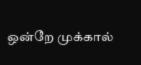ஒன்றே முக்கால்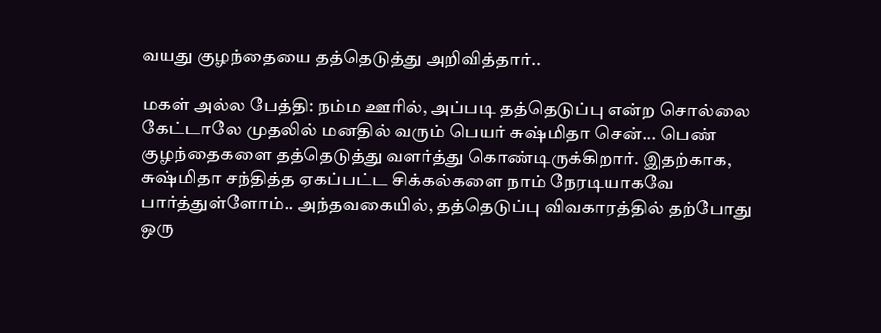வயது குழந்தையை தத்தெடுத்து அறிவித்தார்..

மகள் அல்ல பேத்தி: நம்ம ஊரில், அப்படி தத்தெடுப்பு என்ற சொல்லை கேட்டாலே முதலில் மனதில் வரும் பெயர் சுஷ்மிதா சென்... பெண் குழந்தைகளை தத்தெடுத்து வளர்த்து கொண்டிருக்கிறார். இதற்காக, சுஷ்மிதா சந்தித்த ஏகப்பட்ட சிக்கல்களை நாம் நேரடியாகவே பார்த்துள்ளோம்.. அந்தவகையில், தத்தெடுப்பு விவகாரத்தில் தற்போது ஒரு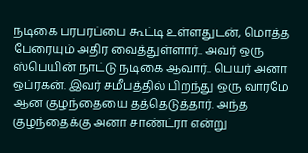நடிகை பரபரப்பை கூட்டி உள்ளதுடன், மொத்த பேரையும் அதிர வைத்துள்ளார்.. அவர் ஒரு ஸ்பெயின் நாட்டு நடிகை ஆவார்.. பெயர் அனா ஒப்ரகன். இவர் சமீபத்தில் பிறந்து ஒரு வாரமே ஆன குழந்தையை தத்தெடுத்தார். அந்த குழந்தைக்கு அனா சாண்ட்ரா என்று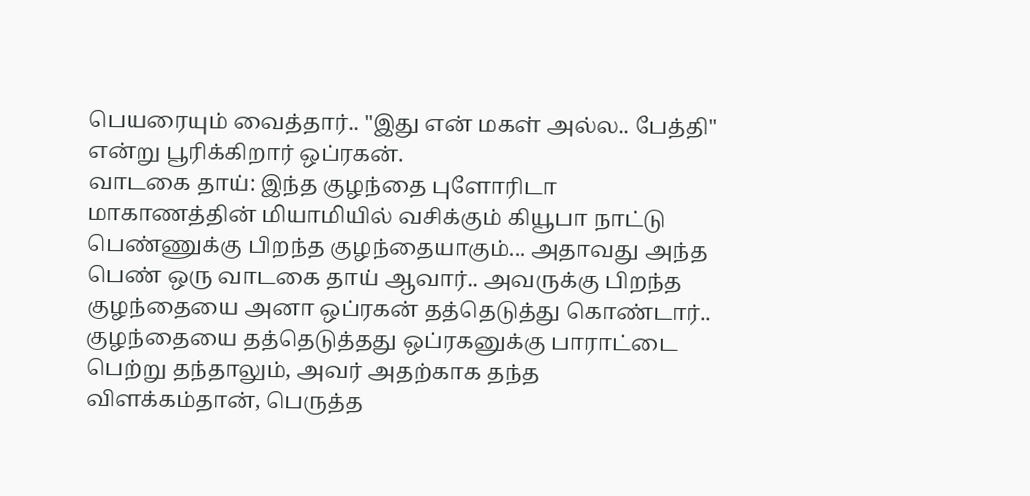பெயரையும் வைத்தார்.. "இது என் மகள் அல்ல.. பேத்தி" என்று பூரிக்கிறார் ஒப்ரகன்.
வாடகை தாய்: இந்த குழந்தை புளோரிடா மாகாணத்தின் மியாமியில் வசிக்கும் கியூபா நாட்டு பெண்ணுக்கு பிறந்த குழந்தையாகும்... அதாவது அந்த பெண் ஒரு வாடகை தாய் ஆவார்.. அவருக்கு பிறந்த குழந்தையை அனா ஒப்ரகன் தத்தெடுத்து கொண்டார்.. குழந்தையை தத்தெடுத்தது ஒப்ரகனுக்கு பாராட்டை பெற்று தந்தாலும், அவர் அதற்காக தந்த விளக்கம்தான், பெருத்த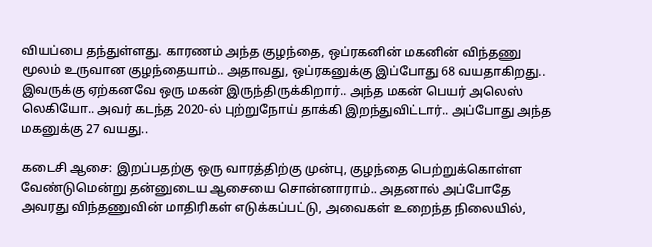வியப்பை தந்துள்ளது. காரணம் அந்த குழந்தை, ஒப்ரகனின் மகனின் விந்தணு மூலம் உருவான குழந்தையாம்.. அதாவது, ஒப்ரகனுக்கு இப்போது 68 வயதாகிறது.. இவருக்கு ஏற்கனவே ஒரு மகன் இருந்திருக்கிறார்.. அந்த மகன் பெயர் அலெஸ் லெகியோ.. அவர் கடந்த 2020-ல் புற்றுநோய் தாக்கி இறந்துவிட்டார்.. அப்போது அந்த மகனுக்கு 27 வயது..

கடைசி ஆசை: இறப்பதற்கு ஒரு வாரத்திற்கு முன்பு, குழந்தை பெற்றுக்கொள்ள வேண்டுமென்று தன்னுடைய ஆசையை சொன்னாராம்.. அதனால் அப்போதே அவரது விந்தணுவின் மாதிரிகள் எடுக்கப்பட்டு, அவைகள் உறைந்த நிலையில்,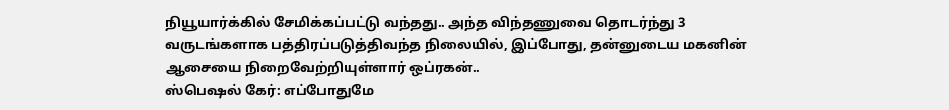நியூயார்க்கில் சேமிக்கப்பட்டு வந்தது.. அந்த விந்தணுவை தொடர்ந்து 3 வருடங்களாக பத்திரப்படுத்திவந்த நிலையில், இப்போது, தன்னுடைய மகனின் ஆசையை நிறைவேற்றியுள்ளார் ஒப்ரகன்..
ஸ்பெஷல் கேர்: எப்போதுமே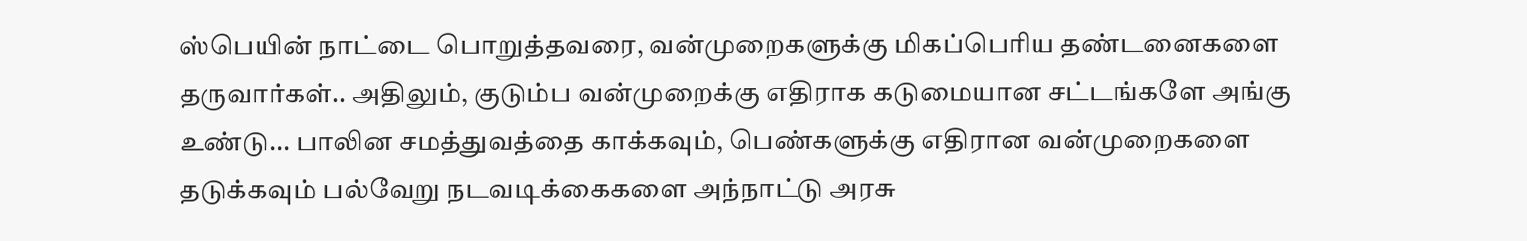ஸ்பெயின் நாட்டை பொறுத்தவரை, வன்முறைகளுக்கு மிகப்பெரிய தண்டனைகளை தருவார்கள்.. அதிலும், குடும்ப வன்முறைக்கு எதிராக கடுமையான சட்டங்களே அங்கு உண்டு... பாலின சமத்துவத்தை காக்கவும், பெண்களுக்கு எதிரான வன்முறைகளை தடுக்கவும் பல்வேறு நடவடிக்கைகளை அந்நாட்டு அரசு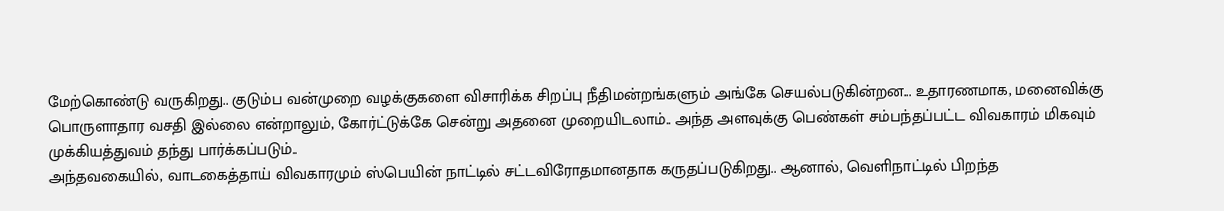மேற்கொண்டு வருகிறது.. குடும்ப வன்முறை வழக்குகளை விசாரிக்க சிறப்பு நீதிமன்றங்களும் அங்கே செயல்படுகின்றன... உதாரணமாக, மனைவிக்கு பொருளாதார வசதி இல்லை என்றாலும், கோர்ட்டுக்கே சென்று அதனை முறையிடலாம்.. அந்த அளவுக்கு பெண்கள் சம்பந்தப்பட்ட விவகாரம் மிகவும் முக்கியத்துவம் தந்து பார்க்கப்படும்..
அந்தவகையில், வாடகைத்தாய் விவகாரமும் ஸ்பெயின் நாட்டில் சட்டவிரோதமானதாக கருதப்படுகிறது.. ஆனால், வெளிநாட்டில் பிறந்த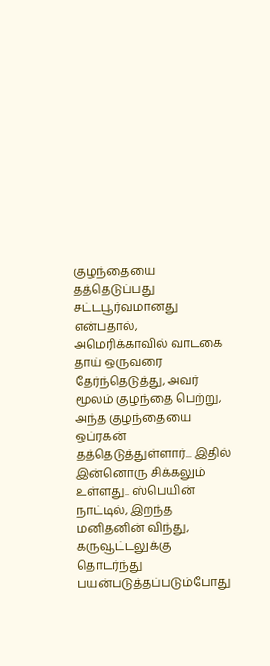குழந்தையை தத்தெடுப்பது சட்டபூர்வமானது என்பதால், அமெரிக்காவில் வாடகை தாய் ஒருவரை தேர்ந்தெடுத்து, அவர் மூலம் குழந்தை பெற்று, அந்த குழந்தையை ஒப்ரகன் தத்தெடுத்துள்ளார்... இதில் இன்னொரு சிக்கலும் உள்ளது.. ஸ்பெயின் நாட்டில், இறந்த மனிதனின் விந்து, கருவூட்டலுக்கு தொடர்ந்து பயன்படுத்தப்படும்போது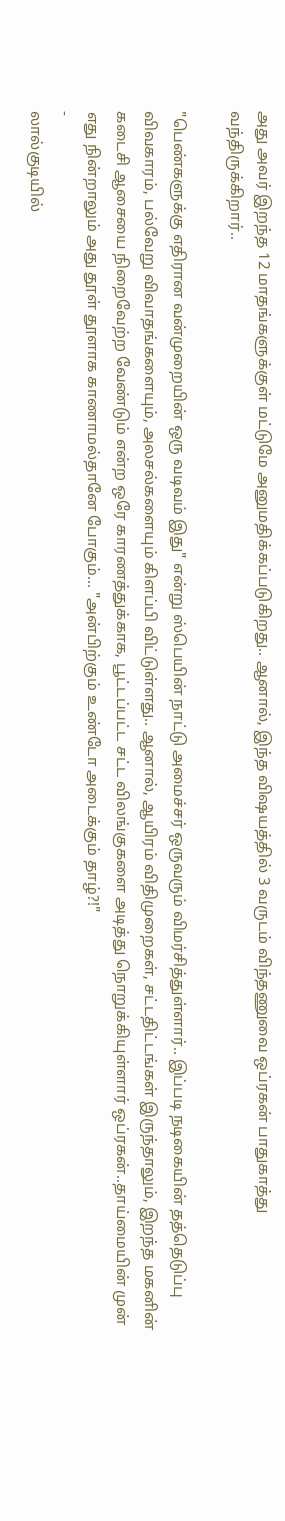அது அவர் இறந்த 12 மாதங்களுக்குள் மட்டுமே அனுமதிக்கப்படுகிறது.. ஆனால், இந்த விஷயத்தில் 3 வருடம் விந்தணுவை ஒப்ரகன் பாதுகாத்து வந்திருக்கிறார்..

"பெண்களுக்கு எதிரான வன்முறையின் ஒரு வடிவம் இது" என்று ஸ்பெயின் நாட்டு அமைச்சர் ஒருவரும் விமர்சித்துள்ளார்.. இப்படி நடிகையின் தத்தெடுப்பு விவகாரம், பல்வேறு விவாதங்களையும், அலசல்களையும் கிளப்பி விட்டுள்ளது.. ஆனால், ஆயிரம் விதிமுறைகள், சட்டதிட்டங்கள் இருந்தாலும், இறந்த மகனின் கடைசி ஆசையை நிறைவேற்ற வேண்டும் என்ற ஒரே காரணத்துக்காக, பூட்டப்பட்ட சட்ட விலங்குகளை அடித்து நொறுக்கியுள்ளார் ஒப்ரகன்..தாய்மையின் முன் எது நின்றாலும் அது தூள் தூளாக காணாமல்தானே போகும்... "அன்பிற்கும் உண்டோ அடைக்கும் தாழ்?!"
-
லால்குடியில்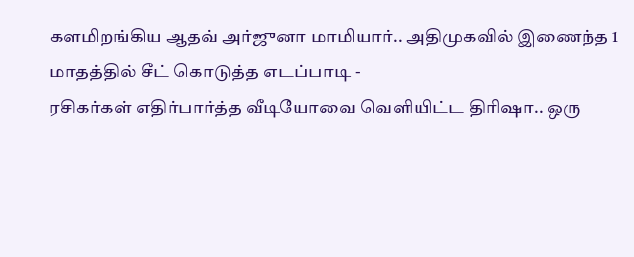களமிறங்கிய ஆதவ் அர்ஜுனா மாமியார்.. அதிமுகவில் இணைந்த 1 மாதத்தில் சீட் கொடுத்த எடப்பாடி -
ரசிகர்கள் எதிர்பார்த்த வீடியோவை வெளியிட்ட திரிஷா.. ஒரு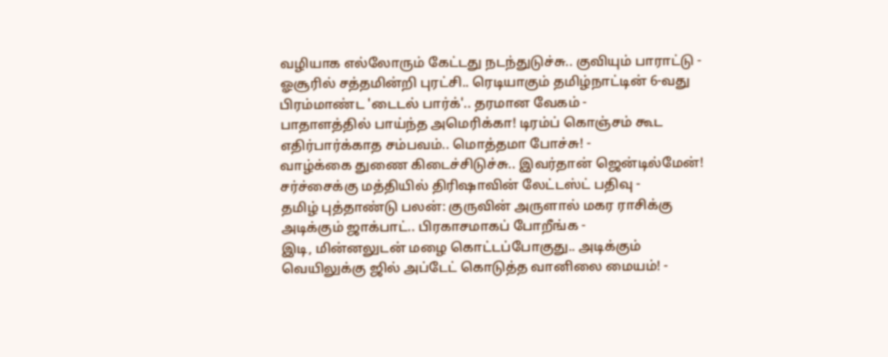வழியாக எல்லோரும் கேட்டது நடந்துடுச்சு.. குவியும் பாராட்டு -
ஓசூரில் சத்தமின்றி புரட்சி.. ரெடியாகும் தமிழ்நாட்டின் 6-வது பிரம்மாண்ட 'டைடல் பார்க்'.. தரமான வேகம் -
பாதாளத்தில் பாய்ந்த அமெரிக்கா! டிரம்ப் கொஞ்சம் கூட எதிர்பார்க்காத சம்பவம்.. மொத்தமா போச்சு! -
வாழ்க்கை துணை கிடைச்சிடுச்சு.. இவர்தான் ஜென்டில்மேன்! சர்ச்சைக்கு மத்தியில் திரிஷாவின் லேட்டஸ்ட் பதிவு -
தமிழ் புத்தாண்டு பலன்: குருவின் அருளால் மகர ராசிக்கு அடிக்கும் ஜாக்பாட்.. பிரகாசமாகப் போறீங்க -
இடி, மின்னலுடன் மழை கொட்டப்போகுது.. அடிக்கும் வெயிலுக்கு ஜில் அப்டேட் கொடுத்த வானிலை மையம்! -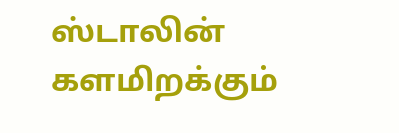ஸ்டாலின் களமிறக்கும்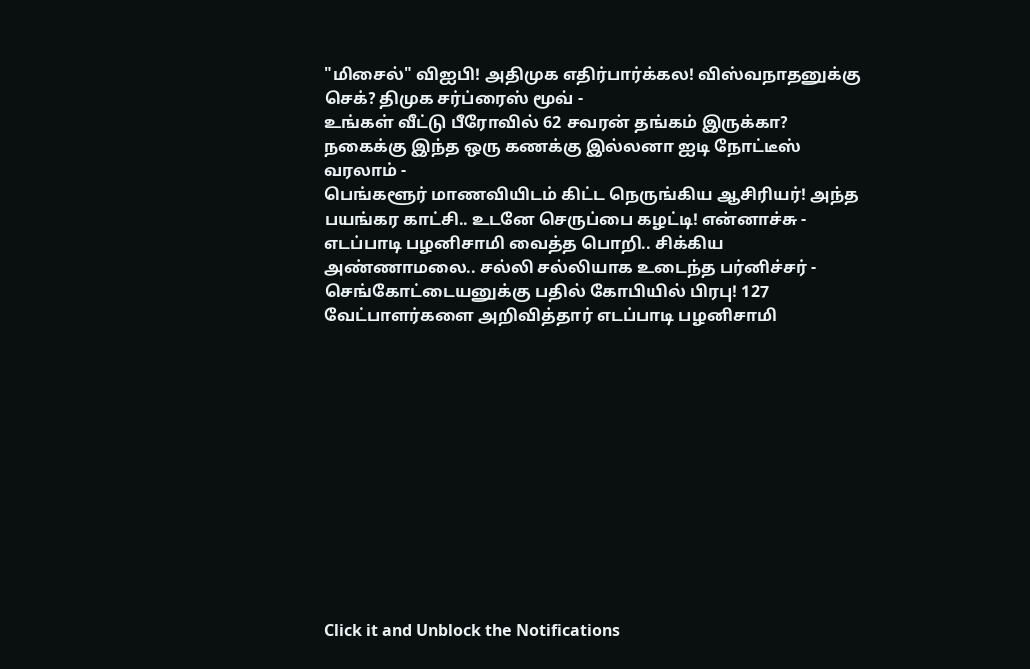"மிசைல்" விஐபி! அதிமுக எதிர்பார்க்கல! விஸ்வநாதனுக்கு செக்? திமுக சர்ப்ரைஸ் மூவ் -
உங்கள் வீட்டு பீரோவில் 62 சவரன் தங்கம் இருக்கா? நகைக்கு இந்த ஒரு கணக்கு இல்லனா ஐடி நோட்டீஸ் வரலாம் -
பெங்களூர் மாணவியிடம் கிட்ட நெருங்கிய ஆசிரியர்! அந்த பயங்கர காட்சி.. உடனே செருப்பை கழட்டி! என்னாச்சு -
எடப்பாடி பழனிசாமி வைத்த பொறி.. சிக்கிய அண்ணாமலை.. சல்லி சல்லியாக உடைந்த பர்னிச்சர் -
செங்கோட்டையனுக்கு பதில் கோபியில் பிரபு! 127 வேட்பாளர்களை அறிவித்தார் எடப்பாடி பழனிசாமி












Click it and Unblock the Notifications